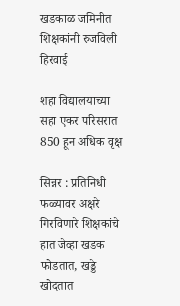खडकाळ जमिनीत शिक्षकांनी रुजविली हिरवाई

शहा विद्यालयाच्या सहा एकर परिसरात 850 हून अधिक वृक्ष

सिन्नर : प्रतिनिधी
फळ्यावर अक्षरे गिरविणारे शिक्षकांचे हात जेव्हा खडक फोडतात, खड्डे खोदतात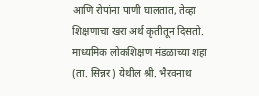आणि रोपांना पाणी घालतात, तेव्हा शिक्षणाचा खरा अर्थ कृतीतून दिसतो. माध्यमिक लोकशिक्षण मंडळाच्या शहा (ता. सिन्नर) येथील श्री. भैरवनाथ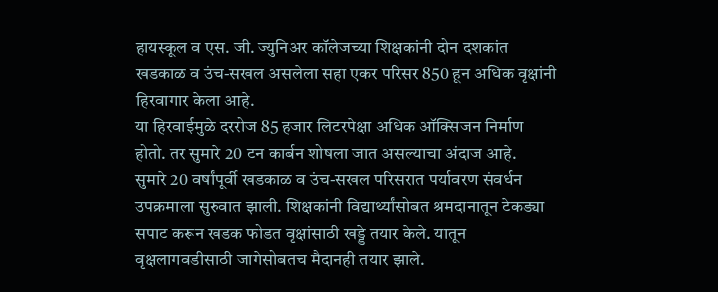हायस्कूल व एस. जी. ज्युनिअर कॉलेजच्या शिक्षकांनी दोन दशकांत खडकाळ व उंच-सखल असलेला सहा एकर परिसर 850 हून अधिक वृक्षांनी हिरवागार केला आहे.
या हिरवाईमुळे दररोज 85 हजार लिटरपेक्षा अधिक ऑक्सिजन निर्माण होतो. तर सुमारे 20 टन कार्बन शोषला जात असल्याचा अंदाज आहे.
सुमारे 20 वर्षांपूर्वी खडकाळ व उंच-सखल परिसरात पर्यावरण संवर्धन उपक्रमाला सुरुवात झाली. शिक्षकांनी विद्यार्थ्यांसोबत श्रमदानातून टेकड्या सपाट करून खडक फोडत वृक्षांसाठी खड्डे तयार केले. यातून वृक्षलागवडीसाठी जागेसोबतच मैदानही तयार झाले.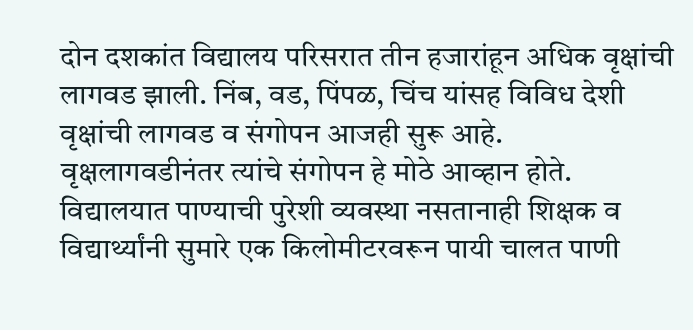दोन दशकांत विद्यालय परिसरात तीन हजारांहून अधिक वृक्षांची लागवड झाली. निंब, वड, पिंपळ, चिंच यांसह विविध देशी वृक्षांची लागवड व संगोपन आजही सुरू आहे.
वृक्षलागवडीनंतर त्यांचे संगोपन हे मोठे आव्हान होते. विद्यालयात पाण्याची पुरेशी व्यवस्था नसतानाही शिक्षक व विद्यार्थ्यांनी सुमारे एक किलोमीटरवरून पायी चालत पाणी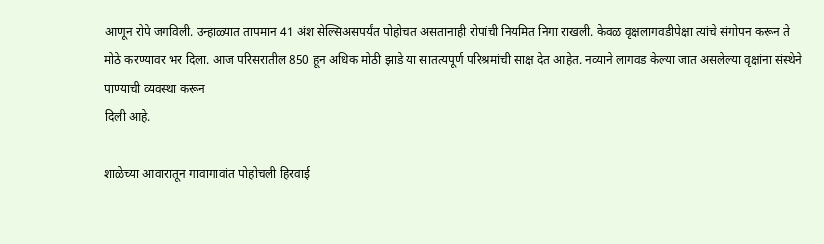आणून रोपे जगविली. उन्हाळ्यात तापमान 41 अंश सेल्सिअसपर्यंत पोहोचत असतानाही रोपांची नियमित निगा राखली. केवळ वृक्षलागवडीपेक्षा त्यांचे संगोपन करून ते मोठे करण्यावर भर दिला. आज परिसरातील 850 हून अधिक मोठी झाडे या सातत्यपूर्ण परिश्रमांची साक्ष देत आहेत. नव्याने लागवड केल्या जात असलेल्या वृक्षांना संस्थेने पाण्याची व्यवस्था करून
दिली आहे.

शाळेच्या आवारातून गावागावांत पोहोचली हिरवाई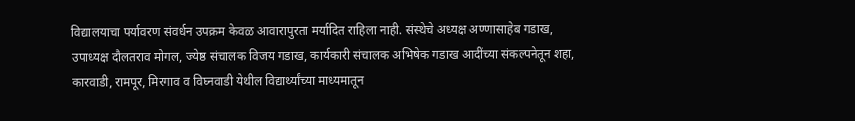विद्यालयाचा पर्यावरण संवर्धन उपक्रम केवळ आवारापुरता मर्यादित राहिला नाही. संस्थेचे अध्यक्ष अण्णासाहेब गडाख, उपाध्यक्ष दौलतराव मोगल, ज्येष्ठ संचालक विजय गडाख, कार्यकारी संचालक अभिषेक गडाख आदींच्या संकल्पनेतून शहा, कारवाडी, रामपूर, मिरगाव व विघ्नवाडी येथील विद्यार्थ्यांच्या माध्यमातून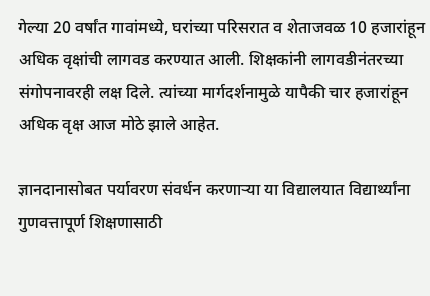गेल्या 20 वर्षांत गावांमध्ये, घरांच्या परिसरात व शेताजवळ 10 हजारांहून अधिक वृक्षांची लागवड करण्यात आली. शिक्षकांनी लागवडीनंतरच्या संगोपनावरही लक्ष दिले. त्यांच्या मार्गदर्शनामुळे यापैकी चार हजारांहून अधिक वृक्ष आज मोठे झाले आहेत.

ज्ञानदानासोबत पर्यावरण संवर्धन करणार्‍या या विद्यालयात विद्यार्थ्यांना गुणवत्तापूर्ण शिक्षणासाठी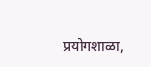प्रयोगशाळा,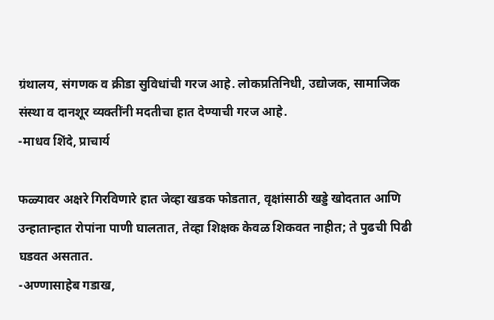ग्रंथालय, संगणक व क्रीडा सुविधांची गरज आहे. लोकप्रतिनिधी, उद्योजक, सामाजिक संस्था व दानशूर व्यक्तींनी मदतीचा हात देण्याची गरज आहे.
-माधव शिंदे, प्राचार्य

फळ्यावर अक्षरे गिरविणारे हात जेव्हा खडक फोडतात, वृक्षांसाठी खड्डे खोदतात आणि उन्हातान्हात रोपांना पाणी घालतात, तेव्हा शिक्षक केवळ शिकवत नाहीत; ते पुढची पिढी घडवत असतात.
-अण्णासाहेब गडाख,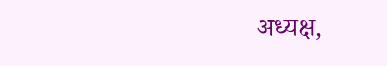अध्यक्ष,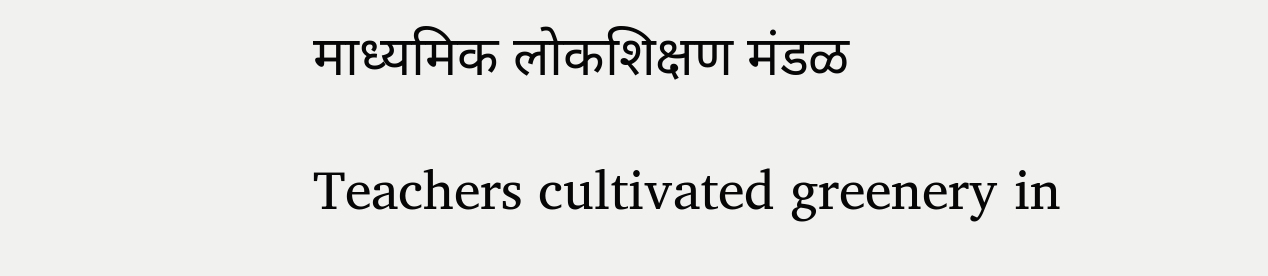माध्यमिक लोकशिक्षण मंडळ

Teachers cultivated greenery in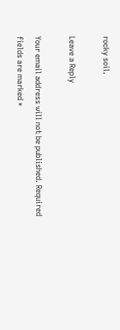rocky soil.

Leave a Reply

Your email address will not be published. Required fields are marked *